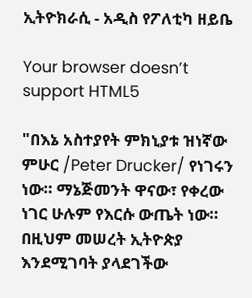ኢትዮክራሲ - አዲስ የፖለቲካ ዘይቤ

Your browser doesn’t support HTML5

"በእኔ አስተያየት ምክኒያቱ ዝነኛው ምሁር /Peter Drucker/ የነገሩን ነው። ማኔጅመንት ዋናው፣ የቀረው ነገር ሁሉም የእርሱ ውጤት ነው። በዚህም መሠረት ኢትዮጵያ እንደሚገባት ያላደገችው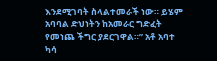እንደሚገባት ስላልተመራች ነው። ይሄም አባባል ድህነትን ከአመራር ግድፈት የመነጨ ችግር ያደርገዋል።” አቶ አባተ ካሳ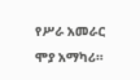የሥራ አመራር ሞያ አማካሪ።